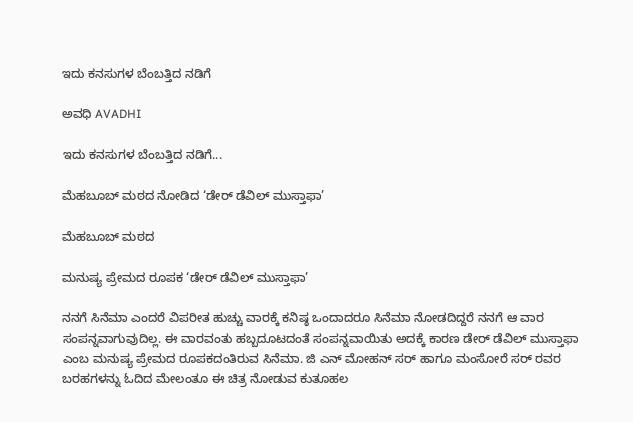ಇದು ಕನಸುಗಳ ಬೆಂಬತ್ತಿದ ನಡಿಗೆ‍

ಅವಧಿ AVADHI

ಇದು ಕನಸುಗಳ ಬೆಂಬತ್ತಿದ ನಡಿಗೆ...

ಮೆಹಬೂಬ್ ಮಠದ ನೋಡಿದ ‘ಡೇರ್ ಡೆವಿಲ್ ಮುಸ್ತಾಫಾ’

ಮೆಹಬೂಬ್ ಮಠದ

ಮನುಷ್ಯ ಪ್ರೇಮದ ರೂಪಕ ‘ಡೇರ್ ಡೆವಿಲ್ ಮುಸ್ತಾಫಾ’

ನನಗೆ ಸಿನೆಮಾ ಎಂದರೆ ವಿಪರೀತ ಹುಚ್ಚು ವಾರಕ್ಕೆ ಕನಿಷ್ಠ ಒಂದಾದರೂ ಸಿನೆಮಾ ನೋಡದಿದ್ದರೆ ನನಗೆ ಆ ವಾರ ಸಂಪನ್ನವಾಗುವುದಿಲ್ಲ. ಈ ವಾರವಂತು ಹಬ್ಬದೂಟದಂತೆ ಸಂಪನ್ನವಾಯಿತು ಅದಕ್ಕೆ ಕಾರಣ ಡೇರ್ ಡೆವಿಲ್ ಮುಸ್ತಾಫಾ ಎಂಬ ಮನುಷ್ಯ ಪ್ರೇಮದ ರೂಪಕದಂತಿರುವ ಸಿನೆಮಾ. ಜಿ ಎನ್ ಮೋಹನ್ ಸರ್ ಹಾಗೂ ಮಂಸೋರೆ ಸರ್ ರವರ ಬರಹಗಳನ್ನು ಓದಿದ ಮೇಲಂತೂ ಈ ಚಿತ್ರ ನೋಡುವ ಕುತೂಹಲ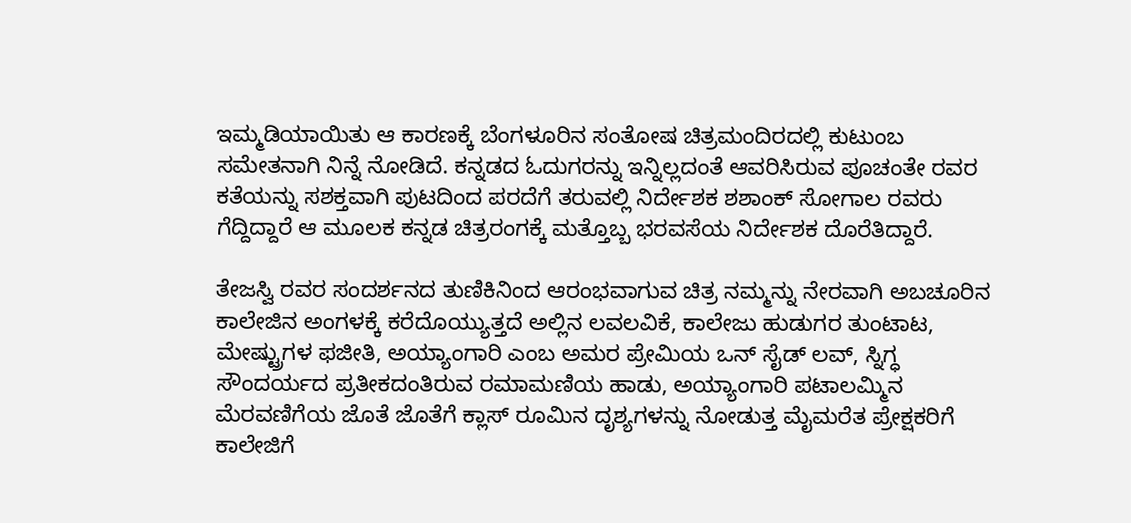ಇಮ್ಮಡಿಯಾಯಿತು ಆ ಕಾರಣಕ್ಕೆ ಬೆಂಗಳೂರಿನ ಸಂತೋಷ ಚಿತ್ರಮಂದಿರದಲ್ಲಿ ಕುಟುಂಬ ಸಮೇತನಾಗಿ ನಿನ್ನೆ ನೋಡಿದೆ. ಕನ್ನಡದ ಓದುಗರನ್ನು ಇನ್ನಿಲ್ಲದಂತೆ ಆವರಿಸಿರುವ ಪೂಚಂತೇ ರವರ ಕತೆಯನ್ನು ಸಶಕ್ತವಾಗಿ ಪುಟದಿಂದ ಪರದೆಗೆ ತರುವಲ್ಲಿ ನಿರ್ದೇಶಕ ಶಶಾಂಕ್ ಸೋಗಾಲ ರವರು ಗೆದ್ದಿದ್ದಾರೆ ಆ ಮೂಲಕ ಕನ್ನಡ ಚಿತ್ರರಂಗಕ್ಕೆ ಮತ್ತೊಬ್ಬ ಭರವಸೆಯ ನಿರ್ದೇಶಕ ದೊರೆತಿದ್ದಾರೆ.

ತೇಜಸ್ವಿ ರವರ ಸಂದರ್ಶನದ ತುಣಿಕಿನಿಂದ ಆರಂಭವಾಗುವ ಚಿತ್ರ ನಮ್ಮನ್ನು ನೇರವಾಗಿ ಅಬಚೂರಿನ ಕಾಲೇಜಿನ ಅಂಗಳಕ್ಕೆ ಕರೆದೊಯ್ಯುತ್ತದೆ ಅಲ್ಲಿನ ಲವಲವಿಕೆ, ಕಾಲೇಜು ಹುಡುಗರ ತುಂಟಾಟ, ಮೇಷ್ಟ್ರುಗಳ ಫಜೀತಿ, ಅಯ್ಯಾಂಗಾರಿ ಎಂಬ ಅಮರ ಪ್ರೇಮಿಯ ಒನ್ ಸೈಡ್ ಲವ್, ಸ್ನಿಗ್ಧ ಸೌಂದರ್ಯದ ಪ್ರತೀಕದಂತಿರುವ ರಮಾಮಣಿಯ ಹಾಡು, ಅಯ್ಯಾಂಗಾರಿ ಪಟಾಲಮ್ಮಿನ ಮೆರವಣಿಗೆಯ ಜೊತೆ ಜೊತೆಗೆ ಕ್ಲಾಸ್ ರೂಮಿನ ದೃಶ್ಯಗಳನ್ನು ನೋಡುತ್ತ ಮೈಮರೆತ ಪ್ರೇಕ್ಷಕರಿಗೆ ಕಾಲೇಜಿಗೆ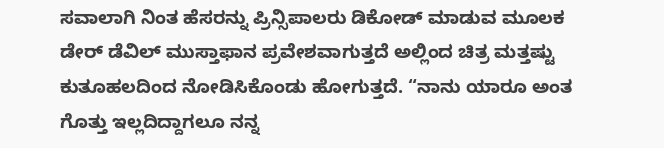ಸವಾಲಾಗಿ ನಿಂತ ಹೆಸರನ್ನು ಪ್ರಿನ್ಸಿಪಾಲರು ಡಿಕೋಡ್ ಮಾಡುವ ಮೂಲಕ ಡೇರ್ ಡೆವಿಲ್ ಮುಸ್ತಾಫಾನ ಪ್ರವೇಶವಾಗುತ್ತದೆ ಅಲ್ಲಿಂದ ಚಿತ್ರ ಮತ್ತಷ್ಟು ಕುತೂಹಲದಿಂದ ನೋಡಿಸಿಕೊಂಡು ಹೋಗುತ್ತದೆ. “ನಾನು ಯಾರೂ ಅಂತ ಗೊತ್ತು ಇಲ್ಲದಿದ್ದಾಗಲೂ ನನ್ನ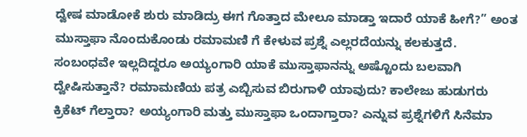ದ್ವೇಷ ಮಾಡೋಕೆ ಶುರು ಮಾಡಿದ್ರು ಈಗ ಗೊತ್ತಾದ ಮೇಲೂ ಮಾಡ್ತಾ ಇದಾರೆ ಯಾಕೆ ಹೀಗೆ?” ಅಂತ ಮುಸ್ತಾಫಾ ನೊಂದುಕೊಂಡು ರಮಾಮಣಿ ಗೆ ಕೇಳುವ ಪ್ರಶ್ನೆ ಎಲ್ಲರದೆಯನ್ನು ಕಲಕುತ್ತದೆ. ಸಂಬಂಧವೇ ಇಲ್ಲದಿದ್ದರೂ ಅಯ್ಯಂಗಾರಿ ಯಾಕೆ ಮುಸ್ತಾಫಾನನ್ನು ಅಷ್ಟೊಂದು ಬಲವಾಗಿ ದ್ವೇಷಿಸುತ್ತಾನೆ? ರಮಾಮಣಿಯ ಪತ್ರ ಎಬ್ಬಿಸುವ ಬಿರುಗಾಳಿ ಯಾವುದು? ಕಾಲೇಜು ಹುಡುಗರು ಕ್ರಿಕೆಟ್ ಗೆಲ್ತಾರಾ? ಅಯ್ಯಂಗಾರಿ ಮತ್ತು ಮುಸ್ತಾಫಾ ಒಂದಾಗ್ತಾರಾ? ಎನ್ನುವ ಪ್ರಶ್ನೆಗಳಿಗೆ ಸಿನೆಮಾ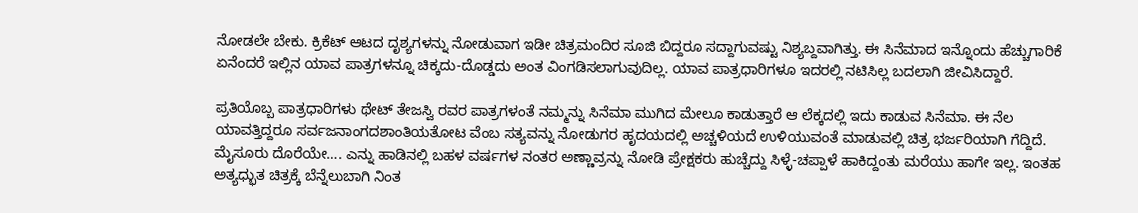ನೋಡಲೇ ಬೇಕು. ಕ್ರಿಕೆಟ್ ಆಟದ ದೃಶ್ಯಗಳನ್ನು ನೋಡುವಾಗ ಇಡೀ ಚಿತ್ರಮಂದಿರ ಸೂಜಿ ಬಿದ್ದರೂ ಸದ್ದಾಗುವಷ್ಟು ನಿಶ್ಯಬ್ದವಾಗಿತ್ತು. ಈ ಸಿನೆಮಾದ ಇನ್ನೊಂದು ಹೆಚ್ಚುಗಾರಿಕೆ ಏನೆಂದರೆ ಇಲ್ಲಿನ ಯಾವ ಪಾತ್ರಗಳನ್ನೂ ಚಿಕ್ಕದು-ದೊಡ್ಡದು ಅಂತ ವಿಂಗಡಿಸಲಾಗುವುದಿಲ್ಲ. ಯಾವ ಪಾತ್ರಧಾರಿಗಳೂ ಇದರಲ್ಲಿ ನಟಿಸಿಲ್ಲ ಬದಲಾಗಿ ಜೀವಿಸಿದ್ದಾರೆ.

ಪ್ರತಿಯೊಬ್ಬ ಪಾತ್ರಧಾರಿಗಳು ಥೇಟ್ ತೇಜಸ್ವಿ ರವರ ಪಾತ್ರಗಳಂತೆ ನಮ್ಮನ್ನು ಸಿನೆಮಾ ಮುಗಿದ ಮೇಲೂ ಕಾಡುತ್ತಾರೆ ಆ ಲೆಕ್ಕದಲ್ಲಿ ಇದು ಕಾಡುವ ಸಿನೆಮಾ. ಈ ನೆಲ ಯಾವತ್ತಿದ್ದರೂ ಸರ್ವಜನಾಂಗದಶಾಂತಿಯತೋಟ ವೆಂಬ ಸತ್ಯವನ್ನು ನೋಡುಗರ ಹೃದಯದಲ್ಲಿ ಅಚ್ಚಳಿಯದೆ ಉಳಿಯುವಂತೆ ಮಾಡುವಲ್ಲಿ ಚಿತ್ರ ಭರ್ಜರಿಯಾಗಿ ಗೆದ್ದಿದೆ. ಮೈಸೂರು ದೊರೆಯೇ…. ಎನ್ನು ಹಾಡಿನಲ್ಲಿ ಬಹಳ ವರ್ಷಗಳ ನಂತರ ಅಣ್ಣಾವ್ರನ್ನು ನೋಡಿ ಪ್ರೇಕ್ಷಕರು ಹುಚ್ಚೆದ್ದು ಸಿಳ್ಳೆ-ಚಪ್ಪಾಳೆ ಹಾಕಿದ್ದಂತು ಮರೆಯು ಹಾಗೇ ಇಲ್ಲ. ಇಂತಹ ಅತ್ಯಧ್ಭುತ ಚಿತ್ರಕ್ಕೆ ಬೆನ್ನೆಲುಬಾಗಿ ನಿಂತ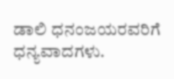ಡಾಲಿ ಧನಂಜಯರವರಿಗೆ ಧನ್ಯವಾದಗಳು.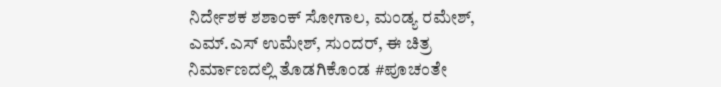ನಿರ್ದೇಶಕ ಶಶಾಂಕ್ ಸೋಗಾಲ, ಮಂಡ್ಯ ರಮೇಶ್, ಎಮ್.ಎಸ್ ಉಮೇಶ್, ಸುಂದರ್, ಈ ಚಿತ್ರ ನಿರ್ಮಾಣದಲ್ಲಿ ತೊಡಗಿಕೊಂಡ #ಪೂಚಂತೇ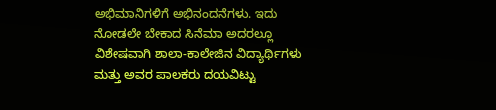ಅಭಿಮಾನಿಗಳಿಗೆ ಅಭಿನಂದನೆಗಳು. ಇದು ನೋಡಲೇ ಬೇಕಾದ ಸಿನೆಮಾ ಅದರಲ್ಲೂ ವಿಶೇಷವಾಗಿ ಶಾಲಾ-ಕಾಲೇಜಿನ ವಿದ್ಯಾರ್ಥಿಗಳು ಮತ್ತು ಅವರ ಪಾಲಕರು ದಯವಿಟ್ಟು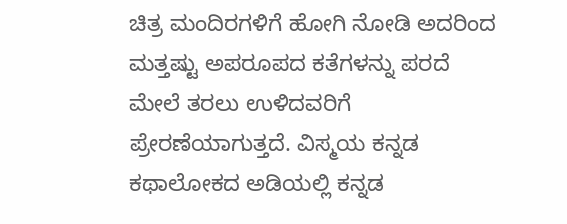ಚಿತ್ರ ಮಂದಿರಗಳಿಗೆ ಹೋಗಿ ನೋಡಿ ಅದರಿಂದ ಮತ್ತಷ್ಟು ಅಪರೂಪದ ಕತೆಗಳನ್ನು ಪರದೆ ಮೇಲೆ ತರಲು ಉಳಿದವರಿಗೆ ಪ್ರೇರಣೆಯಾಗುತ್ತದೆ. ವಿಸ್ಮಯ ಕನ್ನಡ ಕಥಾಲೋಕದ ಅಡಿಯಲ್ಲಿ ಕನ್ನಡ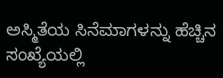ಅಸ್ಮಿತೆಯ ಸಿನೆಮಾಗಳನ್ನು ಹೆಚ್ಚಿನ ಸಂಖ್ಯೆಯಲ್ಲಿ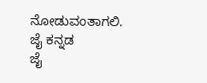ನೋಡುವಂತಾಗಲಿ.
ಜೈ ಕನ್ನಡ
ಜೈ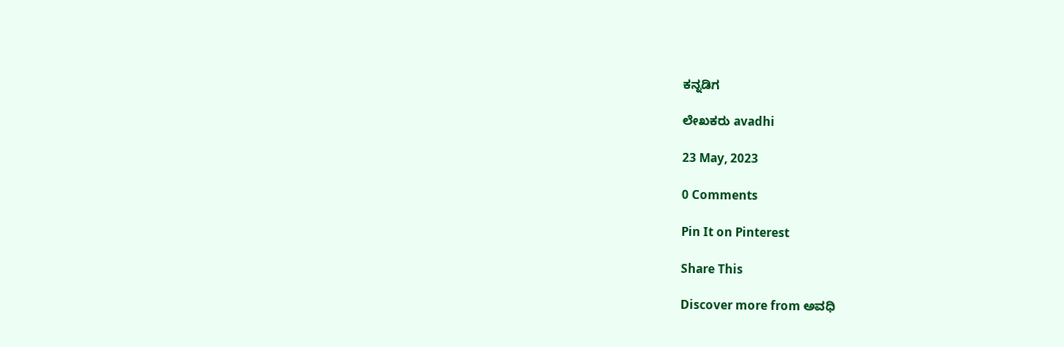ಕನ್ನಡಿಗ

ಲೇಖಕರು avadhi

23 May, 2023

0 Comments

Pin It on Pinterest

Share This

Discover more from ಅವಧಿ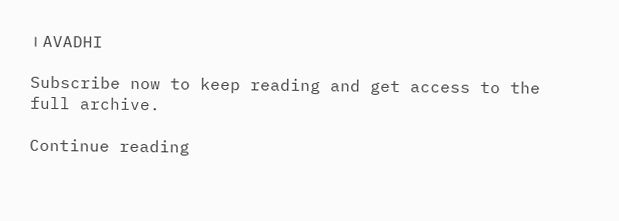। AVADHI

Subscribe now to keep reading and get access to the full archive.

Continue reading